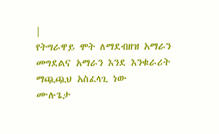|
የትግራዋይ ሞት ለማደብዘዝ አማራን መግደልና አማራን እንደ እንቁራሪት ማጯጯህ አስፈላጊ ነው
ሙሉጌታ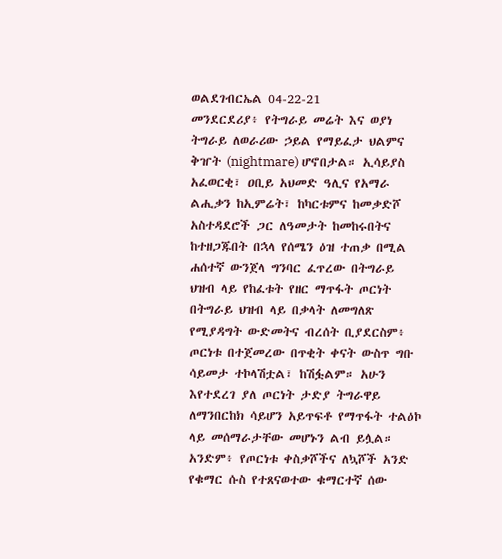ወልደገብርኤል 04-22-21
መንደርደሪያ፥ የትግራይ መሬት እና ወያነ ትግራይ ለወራሪው ኃይል የማይፈታ ህልምና ቅዠት (nightmare) ሆኖበታል። ኢሳይያስ አፈወርቂ፣ ዐቢይ አህመድ ዓሊና የአማራ ልሒቃን ከኢምሬት፣ ከካርቱምና ከመቃድሾ አስተዳደሮች ጋር ለዓመታት ከመከሩበትና ከተዘጋጁበት በኋላ የሰሜን ዕዝ ተጠቃ በሚል ሐሰተኛ ውንጀላ ግንባር ፈጥረው በትግራይ ህዝብ ላይ የከፈቱት የዘር ማጥፋት ጦርነት በትግራይ ህዝብ ላይ በቃላት ለመግለጽ የሚያዳግት ውድመትና ብረሰት ቢያደርስም፥ ጦርነቱ በተጀመረው በጥቂት ቀናት ውስጥ ግቡ ሳይመታ ተኮላሽቷል፣ ከሽፏልም። አሁን እየተደረገ ያለ ጦርነት ታድያ ትግራዋይ ለማንበርከክ ሳይሆን አይጥፍቶ የማጥፋት ተልዕኮ ላይ መሰማራታቸው መሆኑን ልብ ይሏል። አንድም፥ የጦርነቱ ቀስቃሾችና ለኳሾች አንድ የቁማር ሱስ የተጸናወተው ቁማርተኛ ሰው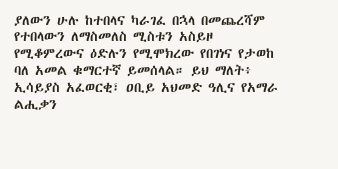ያለውን ሁሉ ከተበላና ካራገፈ በኋላ በመጨረሻም የተበላውን ለማስመለስ ሚስቱን አስይዞ የሚቆምረውና ዕድሉን የሚሞክረው የበገነና የታወከ ባለ አመል ቁማርተኛ ይመሰላል። ይህ ማለት፥ ኢሳይያስ አፈወርቂ፣ ዐቢይ አህመድ ዓሊና የአማራ ልሒቃን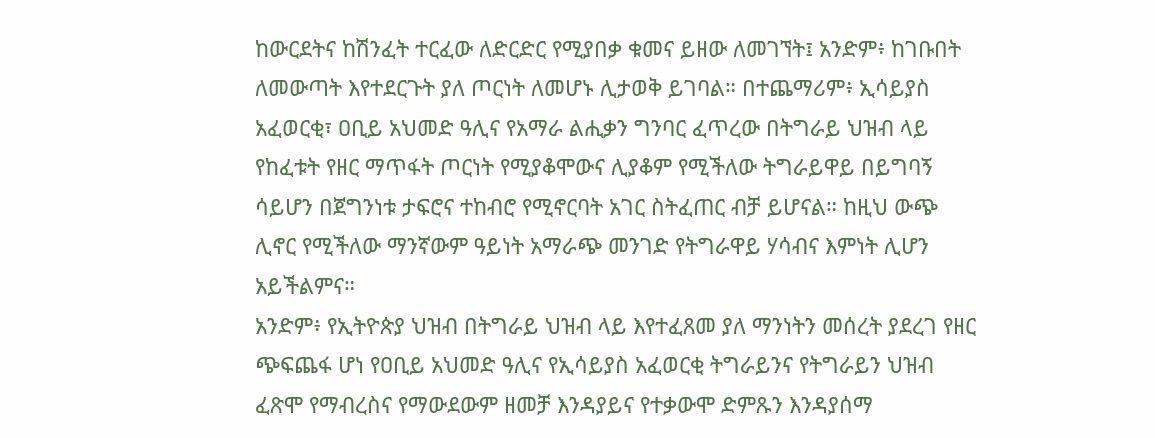ከውርደትና ከሽንፈት ተርፈው ለድርድር የሚያበቃ ቁመና ይዘው ለመገኘት፤ አንድም፥ ከገቡበት ለመውጣት እየተደርጉት ያለ ጦርነት ለመሆኑ ሊታወቅ ይገባል። በተጨማሪም፥ ኢሳይያስ አፈወርቂ፣ ዐቢይ አህመድ ዓሊና የአማራ ልሒቃን ግንባር ፈጥረው በትግራይ ህዝብ ላይ የከፈቱት የዘር ማጥፋት ጦርነት የሚያቆሞውና ሊያቆም የሚችለው ትግራይዋይ በይግባኝ ሳይሆን በጀግንነቱ ታፍሮና ተከብሮ የሚኖርባት አገር ስትፈጠር ብቻ ይሆናል። ከዚህ ውጭ ሊኖር የሚችለው ማንኛውም ዓይነት አማራጭ መንገድ የትግራዋይ ሃሳብና እምነት ሊሆን አይችልምና።
አንድም፥ የኢትዮጵያ ህዝብ በትግራይ ህዝብ ላይ እየተፈጸመ ያለ ማንነትን መሰረት ያደረገ የዘር ጭፍጨፋ ሆነ የዐቢይ አህመድ ዓሊና የኢሳይያስ አፈወርቂ ትግራይንና የትግራይን ህዝብ ፈጽሞ የማብረስና የማውደውም ዘመቻ እንዳያይና የተቃውሞ ድምጹን እንዳያሰማ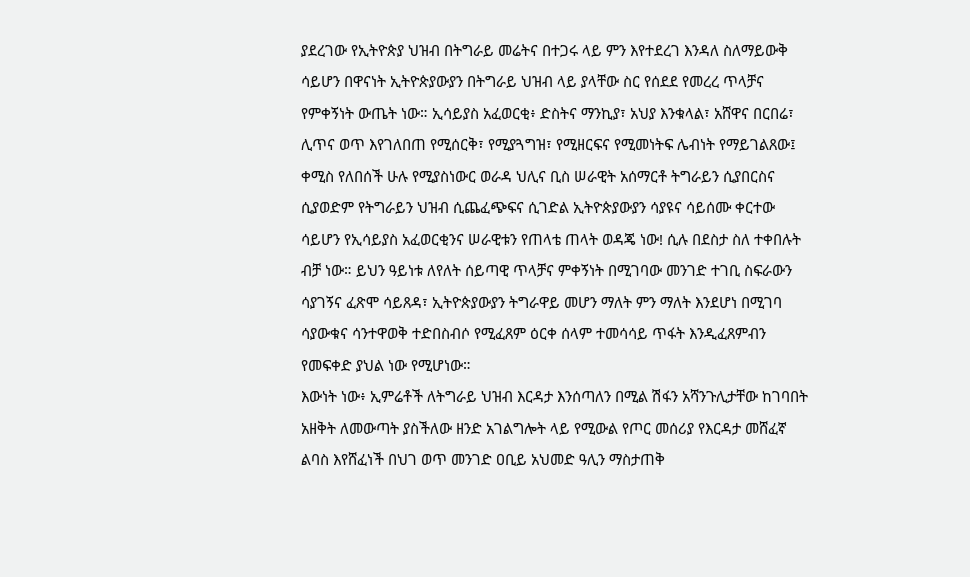ያደረገው የኢትዮጵያ ህዝብ በትግራይ መሬትና በተጋሩ ላይ ምን እየተደረገ እንዳለ ስለማይውቅ ሳይሆን በዋናነት ኢትዮጵያውያን በትግራይ ህዝብ ላይ ያላቸው ስር የሰደደ የመረረ ጥላቻና የምቀኝነት ውጤት ነው። ኢሳይያስ አፈወርቂ፥ ድስትና ማንኪያ፣ አህያ እንቁላል፣ አሸዋና በርበሬ፣ ሊጥና ወጥ እየገለበጠ የሚሰርቅ፣ የሚያጓግዝ፣ የሚዘርፍና የሚመነትፍ ሌብነት የማይገልጸው፤ ቀሚስ የለበሰች ሁሉ የሚያስነውር ወራዳ ህሊና ቢስ ሠራዊት አሰማርቶ ትግራይን ሲያበርስና ሲያወድም የትግራይን ህዝብ ሲጨፈጭፍና ሲገድል ኢትዮጵያውያን ሳያዩና ሳይሰሙ ቀርተው ሳይሆን የኢሳይያስ አፈወርቂንና ሠራዊቱን የጠላቴ ጠላት ወዳጄ ነው! ሲሉ በደስታ ስለ ተቀበሉት ብቻ ነው። ይህን ዓይነቱ ለየለት ሰይጣዊ ጥላቻና ምቀኝነት በሚገባው መንገድ ተገቢ ስፍራውን ሳያገኝና ፈጽሞ ሳይጸዳ፣ ኢትዮጵያውያን ትግራዋይ መሆን ማለት ምን ማለት እንደሆነ በሚገባ ሳያውቁና ሳንተዋወቅ ተድበስብሶ የሚፈጸም ዕርቀ ሰላም ተመሳሳይ ጥፋት እንዲፈጸምብን የመፍቀድ ያህል ነው የሚሆነው።
እውነት ነው፥ ኢምሬቶች ለትግራይ ህዝብ እርዳታ እንሰጣለን በሚል ሽፋን አሻንጉሊታቸው ከገባበት አዘቅት ለመውጣት ያስችለው ዘንድ አገልግሎት ላይ የሚውል የጦር መሰሪያ የእርዳታ መሸፈኛ ልባስ እየሸፈነች በህገ ወጥ መንገድ ዐቢይ አህመድ ዓሊን ማስታጠቅ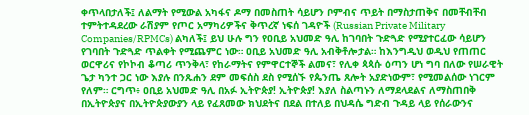ቀጥላበታለች፤ ለልማት የሚውል አካፋና ዶማ በመስጠት ሳይሆን ቦምብና ጥይት በማስታጠቅና በመቸብቸብ ተምትተዳደረው ራሽያም የጦር አማካሪዎችና ቅጥረኛ ነፍሰ ገዳዮች (Russian Private Military Companies/RPMCs) ልካለች፤ ይህ ሁሉ ግን የዐቢይ አህመድ ዓሊ ከገባበት ጉድጓድ የሚያተርፈው ሳይሆን የገባበት ጉድጓድ ጥልቀት የሚጨምር ነው። ዐቢይ አህመድ ዓሊ አብቅቶሎታል። ከእንግዲህ ወዲህ የጠጠር ወርዋሪና የኮኮብ ቆጣሪ ጥንቅላ፣ የከራማትና የምዋርተኞች ልመና፣ የሊቀ ጳጳሱ ዕጣን ሆነ ግባ በለው የሠራዊት ጌታ ካንተ ጋር ነው እያሉ በንጹሐን ደም መፍሰስ ደስ የሚሰኙ የጴንጤ ጸሎት አያድነውም፣ የሚመልሰው ነገርም የለም። ርግጥ፥ ዐቢይ አህመድ ዓሊ በአፉ ኢትዮጵያ! ኢትዮጵያ! እያለ ስልጣኑን ለማደላደልና ለማስጠበቅ በኢትዮጵያና በኢትዮጵያውያን ላይ የፈጸመው ክህደትና በደል በተለይ በህዳሴ ግድብ ጉዳይ ላይ የሰራውንና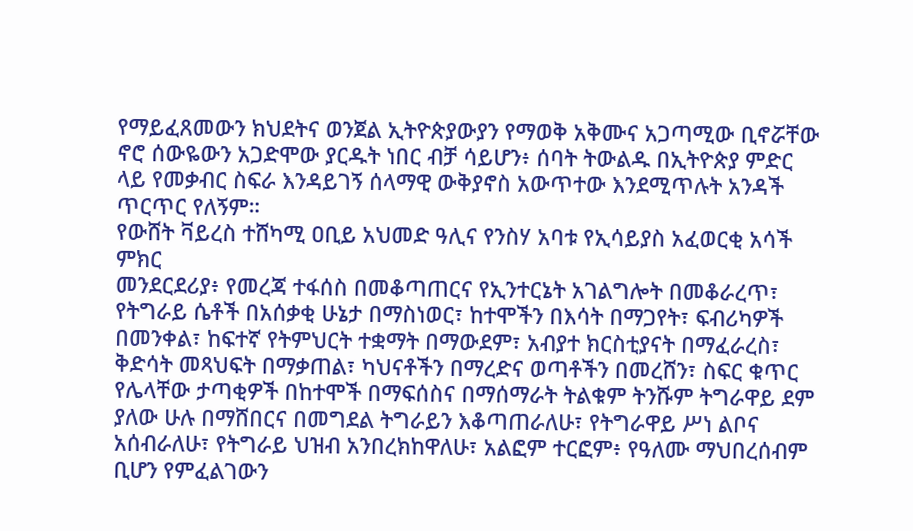የማይፈጸመውን ክህደትና ወንጀል ኢትዮጵያውያን የማወቅ አቅሙና አጋጣሚው ቢኖሯቸው ኖሮ ሰውዬውን አጋድሞው ያርዱት ነበር ብቻ ሳይሆን፥ ሰባት ትውልዱ በኢትዮጵያ ምድር ላይ የመቃብር ስፍራ እንዳይገኝ ሰላማዊ ውቅያኖስ አውጥተው እንደሚጥሉት አንዳች ጥርጥር የለኝም።
የውሸት ቫይረስ ተሸካሚ ዐቢይ አህመድ ዓሊና የንስሃ አባቱ የኢሳይያስ አፈወርቂ አሳች ምክር
መንደርደሪያ፥ የመረጃ ተፋሰስ በመቆጣጠርና የኢንተርኔት አገልግሎት በመቆራረጥ፣ የትግራይ ሴቶች በአሰቃቂ ሁኔታ በማስነወር፣ ከተሞችን በእሳት በማጋየት፣ ፍብሪካዎች በመንቀል፣ ከፍተኛ የትምህርት ተቋማት በማውደም፣ አብያተ ክርስቲያናት በማፈራረስ፣ ቅድሳት መጻህፍት በማቃጠል፣ ካህናቶችን በማረድና ወጣቶችን በመረሸን፣ ስፍር ቁጥር የሌላቸው ታጣቂዎች በከተሞች በማፍሰስና በማሰማራት ትልቁም ትንሹም ትግራዋይ ደም ያለው ሁሉ በማሸበርና በመግደል ትግራይን እቆጣጠራለሁ፣ የትግራዋይ ሥነ ልቦና አሰብራለሁ፣ የትግራይ ህዝብ አንበረክከዋለሁ፣ አልፎም ተርፎም፥ የዓለሙ ማህበረሰብም ቢሆን የምፈልገውን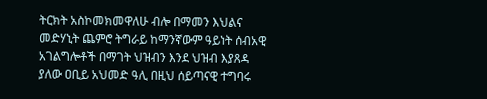ትርክት አስኮመክመዋለሁ ብሎ በማመን እህልና መድሃኒት ጨምሮ ትግራይ ከማንኛውም ዓይነት ሰብአዊ አገልግሎቶች በማገት ህዝብን እንደ ህዝብ እያጸዳ ያለው ዐቢይ አህመድ ዓሊ በዚህ ሰይጣናዊ ተግባሩ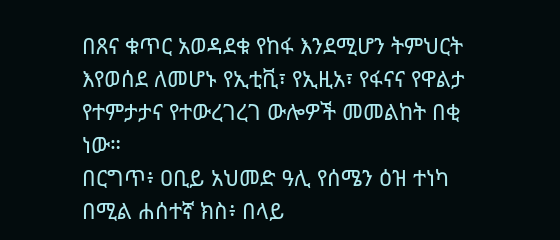በጸና ቁጥር አወዳደቁ የከፋ እንደሚሆን ትምህርት እየወሰደ ለመሆኑ የኢቲቪ፣ የኢዚአ፣ የፋናና የዋልታ የተምታታና የተውረገረገ ውሎዎች መመልከት በቂ ነው።
በርግጥ፥ ዐቢይ አህመድ ዓሊ የሰሜን ዕዝ ተነካ በሚል ሐሰተኛ ክስ፥ በላይ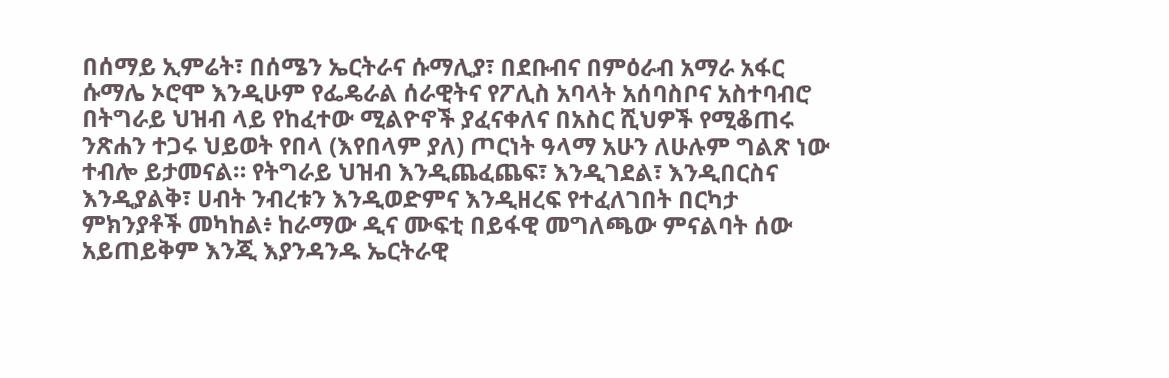በሰማይ ኢምሬት፣ በሰሜን ኤርትራና ሱማሊያ፣ በደቡብና በምዕራብ አማራ አፋር ሱማሌ ኦሮሞ እንዲሁም የፌዴራል ሰራዊትና የፖሊስ አባላት አሰባስቦና አስተባብሮ በትግራይ ህዝብ ላይ የከፈተው ሚልዮኖች ያፈናቀለና በአስር ሺህዎች የሚቆጠሩ ንጽሐን ተጋሩ ህይወት የበላ (እየበላም ያለ) ጦርነት ዓላማ አሁን ለሁሉም ግልጽ ነው ተብሎ ይታመናል። የትግራይ ህዝብ እንዲጨፈጨፍ፣ እንዲገደል፣ እንዲበርስና እንዲያልቅ፣ ሀብት ንብረቱን እንዲወድምና እንዲዘረፍ የተፈለገበት በርካታ ምክንያቶች መካከል፥ ከራማው ዲና ሙፍቲ በይፋዊ መግለጫው ምናልባት ሰው አይጠይቅም እንጂ እያንዳንዱ ኤርትራዊ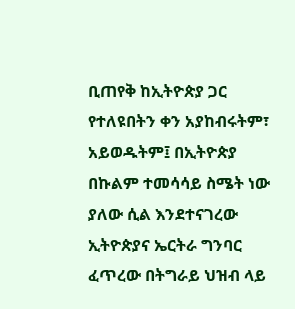ቢጠየቅ ከኢትዮጵያ ጋር የተለዩበትን ቀን አያከብሩትም፣ አይወዱትም፤ በኢትዮጵያ በኩልም ተመሳሳይ ስሜት ነው ያለው ሲል እንደተናገረው ኢትዮጵያና ኤርትራ ግንባር ፈጥረው በትግራይ ህዝብ ላይ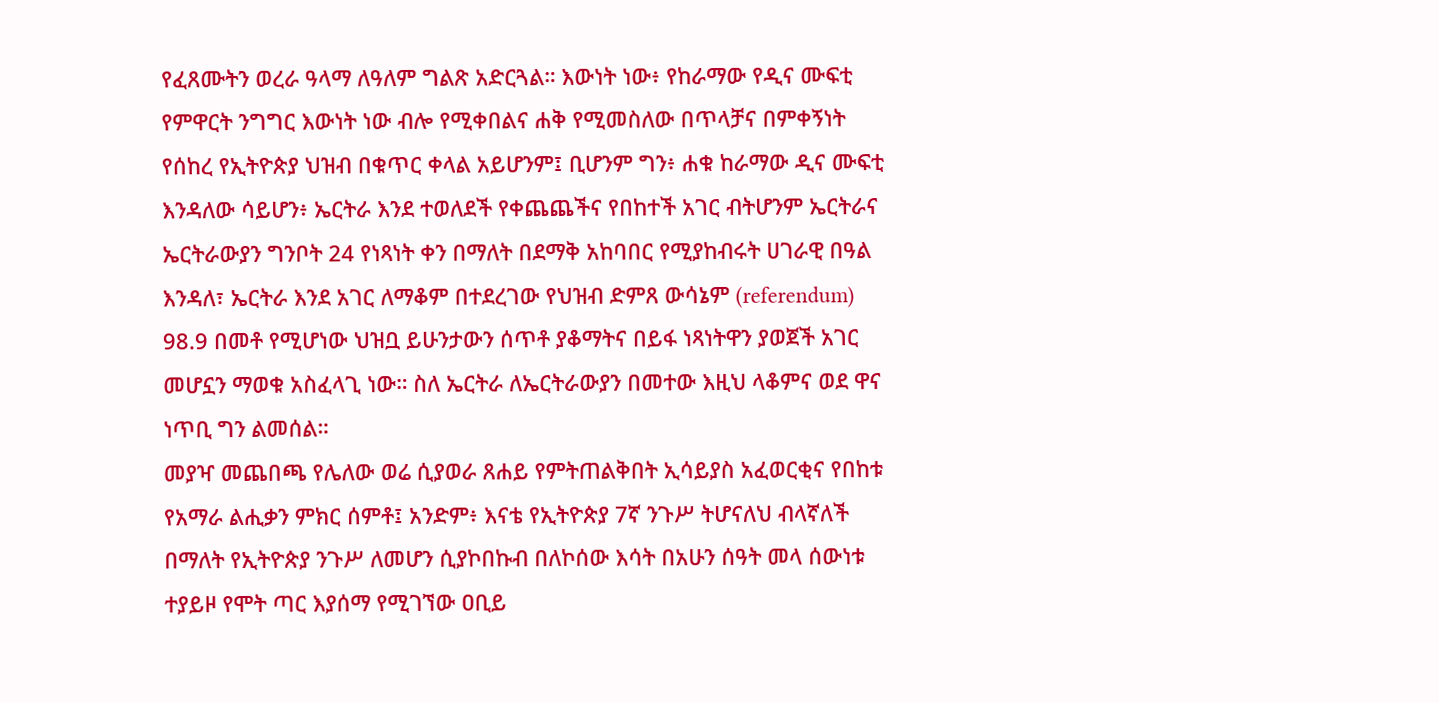የፈጸሙትን ወረራ ዓላማ ለዓለም ግልጽ አድርጓል። እውነት ነው፥ የከራማው የዲና ሙፍቲ የምዋርት ንግግር እውነት ነው ብሎ የሚቀበልና ሐቅ የሚመስለው በጥላቻና በምቀኝነት የሰከረ የኢትዮጵያ ህዝብ በቁጥር ቀላል አይሆንም፤ ቢሆንም ግን፥ ሐቁ ከራማው ዲና ሙፍቲ እንዳለው ሳይሆን፥ ኤርትራ እንደ ተወለደች የቀጨጨችና የበከተች አገር ብትሆንም ኤርትራና ኤርትራውያን ግንቦት 24 የነጻነት ቀን በማለት በደማቅ አከባበር የሚያከብሩት ሀገራዊ በዓል እንዳለ፣ ኤርትራ እንደ አገር ለማቆም በተደረገው የህዝብ ድምጸ ውሳኔም (referendum) 98.9 በመቶ የሚሆነው ህዝቧ ይሁንታውን ሰጥቶ ያቆማትና በይፋ ነጻነትዋን ያወጀች አገር መሆኗን ማወቁ አስፈላጊ ነው። ስለ ኤርትራ ለኤርትራውያን በመተው እዚህ ላቆምና ወደ ዋና ነጥቢ ግን ልመሰል።
መያዣ መጨበጫ የሌለው ወሬ ሲያወራ ጸሐይ የምትጠልቅበት ኢሳይያስ አፈወርቂና የበከቱ የአማራ ልሒቃን ምክር ሰምቶ፤ አንድም፥ እናቴ የኢትዮጵያ 7ኛ ንጉሥ ትሆናለህ ብላኛለች በማለት የኢትዮጵያ ንጉሥ ለመሆን ሲያኮበኩብ በለኮሰው እሳት በአሁን ሰዓት መላ ሰውነቱ ተያይዞ የሞት ጣር እያሰማ የሚገኘው ዐቢይ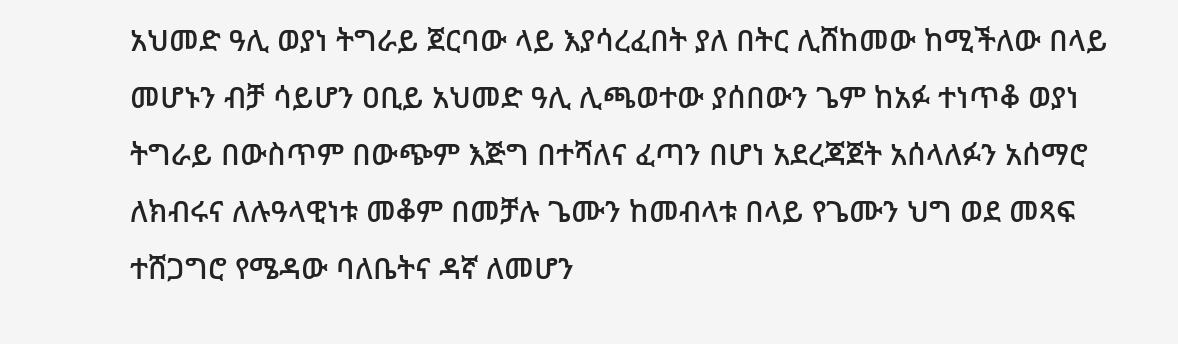አህመድ ዓሊ ወያነ ትግራይ ጀርባው ላይ እያሳረፈበት ያለ በትር ሊሸከመው ከሚችለው በላይ መሆኑን ብቻ ሳይሆን ዐቢይ አህመድ ዓሊ ሊጫወተው ያሰበውን ጌም ከአፉ ተነጥቆ ወያነ ትግራይ በውስጥም በውጭም እጅግ በተሻለና ፈጣን በሆነ አደረጃጀት አሰላለፉን አሰማሮ ለክብሩና ለሉዓላዊነቱ መቆም በመቻሉ ጌሙን ከመብላቱ በላይ የጌሙን ህግ ወደ መጻፍ ተሸጋግሮ የሜዳው ባለቤትና ዳኛ ለመሆን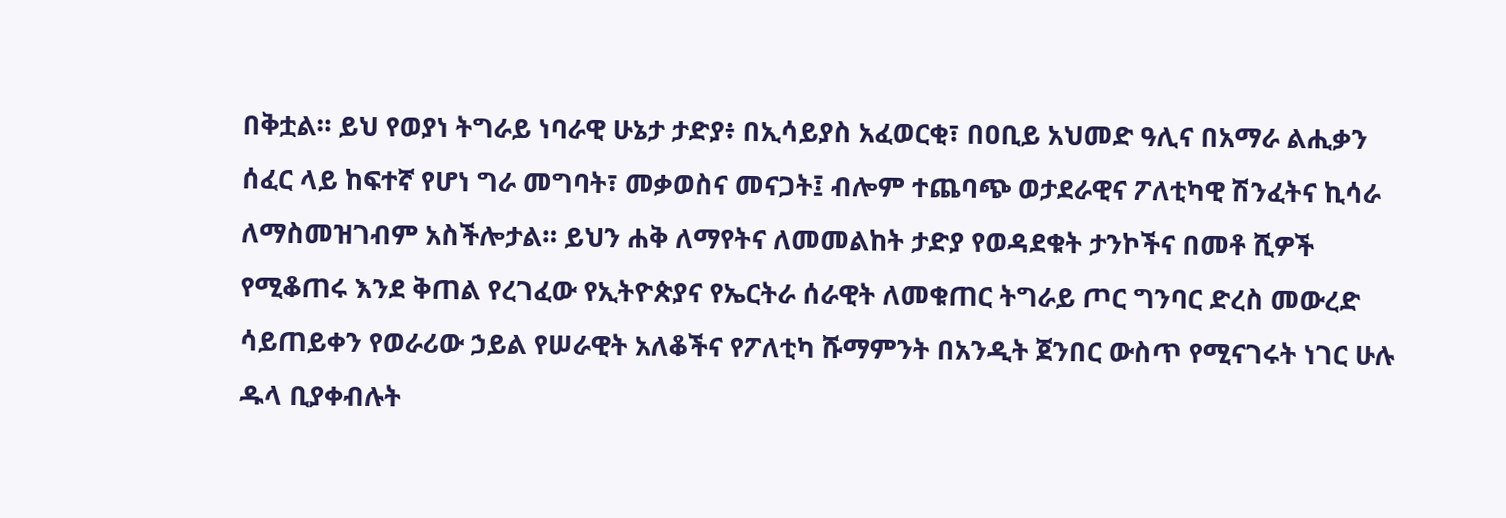በቅቷል። ይህ የወያነ ትግራይ ነባራዊ ሁኔታ ታድያ፥ በኢሳይያስ አፈወርቂ፣ በዐቢይ አህመድ ዓሊና በአማራ ልሒቃን ሰፈር ላይ ከፍተኛ የሆነ ግራ መግባት፣ መቃወስና መናጋት፤ ብሎም ተጨባጭ ወታደራዊና ፖለቲካዊ ሽንፈትና ኪሳራ ለማስመዝገብም አስችሎታል። ይህን ሐቅ ለማየትና ለመመልከት ታድያ የወዳደቁት ታንኮችና በመቶ ሺዎች የሚቆጠሩ እንደ ቅጠል የረገፈው የኢትዮጵያና የኤርትራ ሰራዊት ለመቁጠር ትግራይ ጦር ግንባር ድረስ መውረድ ሳይጠይቀን የወራሪው ኃይል የሠራዊት አለቆችና የፖለቲካ ሹማምንት በአንዲት ጀንበር ውስጥ የሚናገሩት ነገር ሁሉ ዱላ ቢያቀብሉት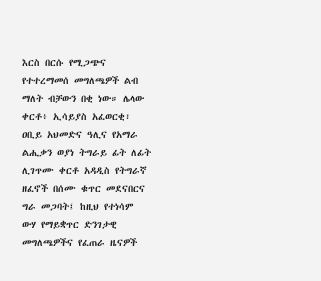እርስ በርሱ የሚጋጭና የተተረማመሰ መግለጫዎች ልብ ማለት ብቻውን በቂ ነው። ሌላው ቀርቶ፥ ኢሳይያስ አፈወርቂ፣ ዐቢይ አህመድና ዓሊና የአማራ ልሒቃን ወያነ ትግራይ ፊት ለፊት ሊገጥሙ ቀርቶ አዳዲስ የትግራኛ ዘፈኖች በሰሙ ቁጥር መደናበርና ግራ መጋባት፤ ከዚህ የተነሳም ውሃ የማይቋጥር ድንገታዊ መግለጫዎችና የፈጠራ ዜናዎች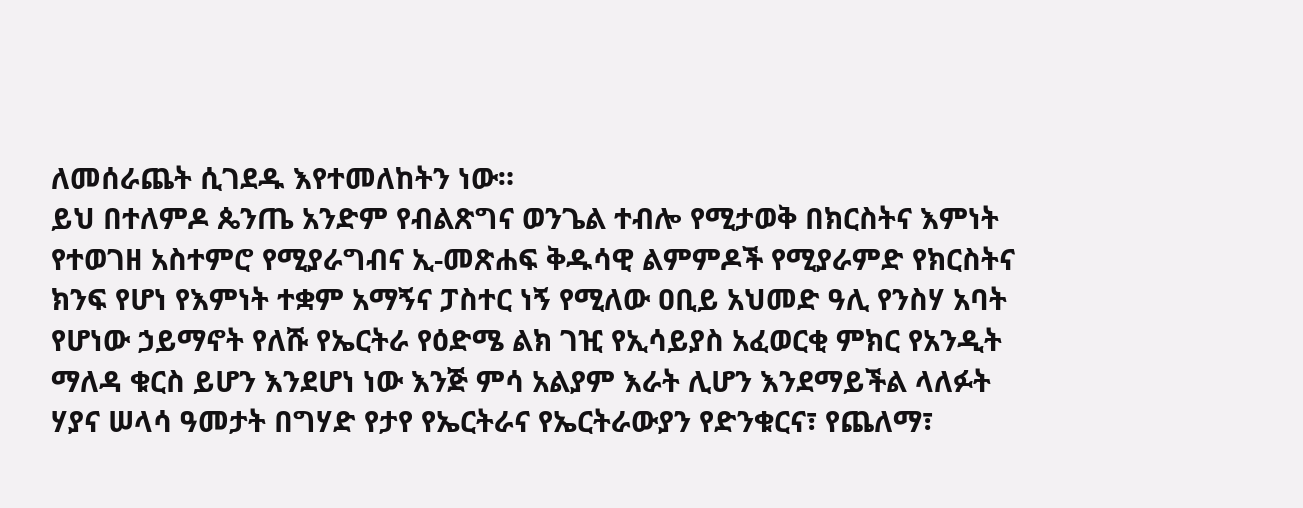ለመሰራጨት ሲገደዱ እየተመለከትን ነው።
ይህ በተለምዶ ጴንጤ አንድም የብልጽግና ወንጌል ተብሎ የሚታወቅ በክርስትና እምነት የተወገዘ አስተምሮ የሚያራግብና ኢ-መጽሐፍ ቅዱሳዊ ልምምዶች የሚያራምድ የክርስትና ክንፍ የሆነ የእምነት ተቋም አማኝና ፓስተር ነኝ የሚለው ዐቢይ አህመድ ዓሊ የንስሃ አባት የሆነው ኃይማኖት የለሹ የኤርትራ የዕድሜ ልክ ገዢ የኢሳይያስ አፈወርቂ ምክር የአንዲት ማለዳ ቁርስ ይሆን እንደሆነ ነው እንጅ ምሳ አልያም እራት ሊሆን እንደማይችል ላለፉት ሃያና ሠላሳ ዓመታት በግሃድ የታየ የኤርትራና የኤርትራውያን የድንቁርና፣ የጨለማ፣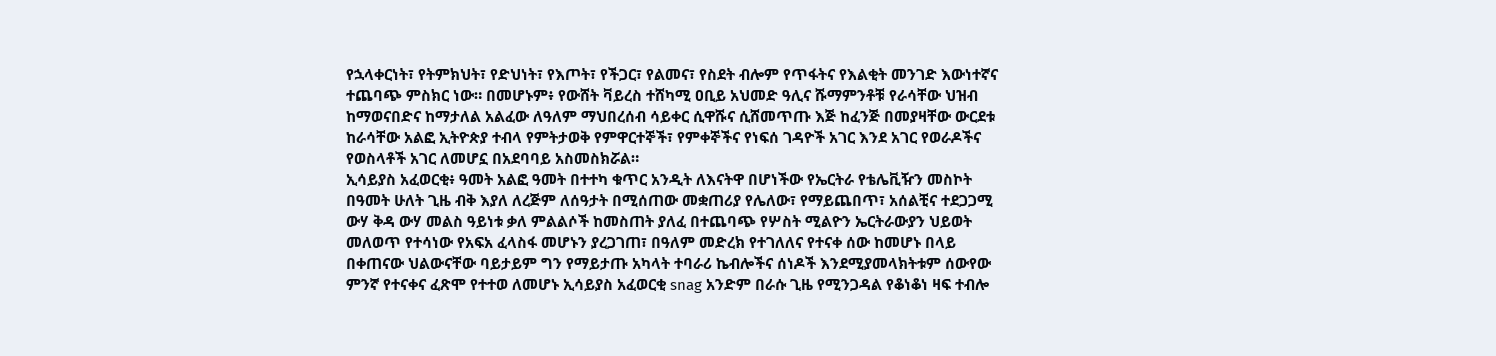የኋላቀርነት፣ የትምክህት፣ የድህነት፣ የእጦት፣ የችጋር፣ የልመና፣ የስደት ብሎም የጥፋትና የእልቂት መንገድ እውነተኛና ተጨባጭ ምስክር ነው። በመሆኑም፥ የውሸት ቫይረስ ተሸካሚ ዐቢይ አህመድ ዓሊና ሹማምንቶቹ የራሳቸው ህዝብ ከማወናበድና ከማታለል አልፈው ለዓለም ማህበረሰብ ሳይቀር ሲዋሹና ሲሸመጥጡ እጅ ከፈንጅ በመያዛቸው ውርደቱ ከራሳቸው አልፎ ኢትዮጵያ ተብላ የምትታወቅ የምዋርተኞች፣ የምቀኞችና የነፍሰ ገዳዮች አገር እንደ አገር የወራዶችና የወስላቶች አገር ለመሆኗ በአደባባይ አስመስክሯል።
ኢሳይያስ አፈወርቂ፥ ዓመት አልፎ ዓመት በተተካ ቁጥር አንዲት ለእናትዋ በሆነችው የኤርትራ የቴሌቪዥን መስኮት በዓመት ሁለት ጊዜ ብቅ እያለ ለረጅም ለሰዓታት በሚሰጠው መቋጠሪያ የሌለው፣ የማይጨበጥ፣ አሰልቺና ተደጋጋሚ ውሃ ቅዳ ውሃ መልስ ዓይነቱ ቃለ ምልልሶች ከመስጠት ያለፈ በተጨባጭ የሦስት ሚልዮን ኤርትራውያን ህይወት መለወጥ የተሳነው የአፍአ ፈላስፋ መሆኑን ያረጋገጠ፣ በዓለም መድረክ የተገለለና የተናቀ ሰው ከመሆኑ በላይ በቀጠናው ህልውናቸው ባይታይም ግን የማይታጡ አካላት ተባራሪ ኬብሎችና ሰነዶች እንደሚያመላክትቱም ሰውየው ምንኛ የተናቀና ፈጽሞ የተተወ ለመሆኑ ኢሳይያስ አፈወርቂ snag አንድም በራሱ ጊዜ የሚንጋዳል የቆነቆነ ዛፍ ተብሎ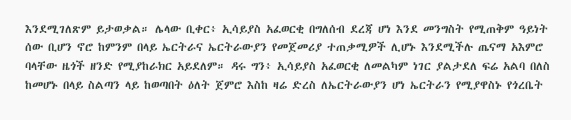እንደሚገለጽም ይታወቃል። ሌላው ቢቀር፥ ኢሳይያስ አፈወርቂ በግለሰብ ደረጃ ሆነ እንደ መንግስት የሚጠቅም ዓይነት ሰው ቢሆን ኖሮ ከምንም በላይ ኤርትራና ኤርትራውያን የመጀመሪያ ተጠቃሚዎች ሊሆኑ እንደሚችሉ ጤናማ አእምሮ ባላቸው ዜጎች ዘንድ የሚያከራክር አይደለም። ዳሩ ግን፥ ኢሳይያስ አፈወርቂ ለመልካም ነገር ያልታደለ ፍሬ አልባ በለስ ከመሆኑ በላይ ስልጣን ላይ ከወጣበት ዕለት ጀምሮ እስከ ዛሬ ድረስ ለኤርትራውያን ሆነ ኤርትራን የሚያዋስኑ የጎረቤት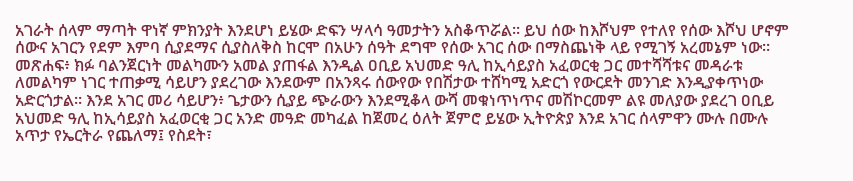አገራት ሰላም ማጣት ዋነኛ ምክንያት እንደሆነ ይሄው ድፍን ሣላሳ ዓመታትን አስቆጥሯል። ይህ ሰው ከእሾህም የተለየ የሰው እሾህ ሆኖም ሰውና አገርን የደም እምባ ሲያደማና ሲያስለቅስ ከርሞ በአሁን ሰዓት ደግሞ የሰው አገር ሰው በማስጨነቅ ላይ የሚገኝ አረመኔም ነው።
መጽሐፍ፥ ክፉ ባልንጀርነት መልካሙን አመል ያጠፋል እንዲል ዐቢይ አህመድ ዓሊ ከኢሳይያስ አፈወርቂ ጋር መተሻሻቱና መዳራቱ ለመልካም ነገር ተጠቃሚ ሳይሆን ያደረገው እንደውም በአንጻሩ ሰውየው የበሽታው ተሸካሚ አድርጎ የውርደት መንገድ እንዲያቀጥነው አድርጎታል። እንደ አገር መሪ ሳይሆን፥ ጌታውን ሲያይ ጭራውን እንደሚቆላ ውሻ መቁነጥነጥና መሽኮርመም ልዩ መለያው ያደረገ ዐቢይ አህመድ ዓሊ ከኢሳይያስ አፈወርቂ ጋር አንድ መዓድ መካፈል ከጀመረ ዕለት ጀምሮ ይሄው ኢትዮጵያ እንደ አገር ሰላምዋን ሙሉ በሙሉ አጥታ የኤርትራ የጨለማ፤ የስደት፣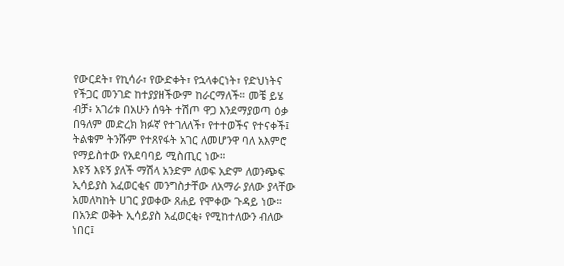የውርደት፣ የኪሳራ፣ የውድቀት፣ የኋላቀርነት፣ የድህነትና የችጋር መንገድ ከተያያዘችውም ከራርማለች። መቼ ይሄ ብቻ፥ አገሪቱ በአሁን ሰዓት ተሽጦ ዋጋ እንደማያወጣ ዕቃ በዓለም መድረክ ክፉኛ የተገለለች፣ የተተወችና የተናቀች፤ ትልቁም ትንሹም የተጸየፋት አገር ለመሆንዋ ባለ አእምሮ የማይስተው የአደባባይ ሚስጢር ነው።
እዩኝ እዩኝ ያለች ማሽላ አንድም ለወፍ አድም ለወንጭፍ
ኢሳይያስ አፈወርቂና መንግስታቸው ለአማራ ያለው ያላቸው አመለካከት ሀገር ያወቀው ጸሐይ የሞቀው ጉዳይ ነው። በአንድ ወቅት ኢሳይያስ አፈወርቂ፥ የሚከተለውን ብለው ነበር፤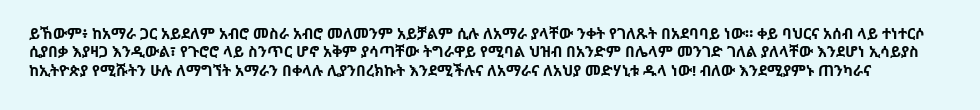ይኸውም፥ ከአማራ ጋር አይደለም አብሮ መስራ አብሮ መለመንም አይቻልም ሲሉ ለአማራ ያላቸው ንቀት የገለጹት በአደባባይ ነው። ቀይ ባህርና አሰብ ላይ ተነተርሶ ሲያበቃ እያዛጋ እንዲውል፣ የጉሮሮ ላይ ስንጥር ሆኖ አቅም ያሳጣቸው ትግራዋይ የሚባል ህዝብ በአንድም በሌላም መንገድ ገለል ያለላቸው እንደሆነ ኢሳይያስ ከኢትዮጵያ የሚሹትን ሁሉ ለማግኘት አማራን በቀላሉ ሊያንበረክኩት እንደሚችሉና ለአማራና ለአህያ መድሃኒቱ ዱላ ነው! ብለው እንደሚያምኑ ጠንካራና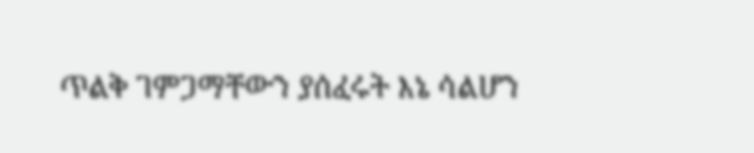ጥልቅ ገምጋማቸውን ያሰፈሩት እኔ ሳልሆን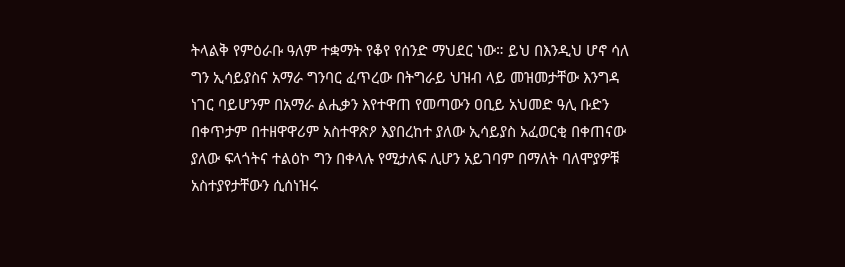ትላልቅ የምዕራቡ ዓለም ተቋማት የቆየ የሰንድ ማህደር ነው። ይህ በእንዲህ ሆኖ ሳለ ግን ኢሳይያስና አማራ ግንባር ፈጥረው በትግራይ ህዝብ ላይ መዝመታቸው እንግዳ ነገር ባይሆንም በአማራ ልሒቃን እየተዋጠ የመጣውን ዐቢይ አህመድ ዓሊ ቡድን በቀጥታም በተዘዋዋሪም አስተዋጽዖ እያበረከተ ያለው ኢሳይያስ አፈወርቂ በቀጠናው ያለው ፍላጎትና ተልዕኮ ግን በቀላሉ የሚታለፍ ሊሆን አይገባም በማለት ባለሞያዎቹ አስተያየታቸውን ሲሰነዝሩ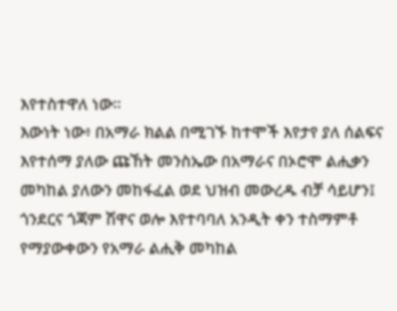እየተስተዋለ ነው።
እውነት ነው፥ በአማራ ክልል በሚገኙ ከተሞች እየታየ ያለ ሰልፍና እየተሰማ ያለው ጩኸት መንስኤው በአማራና በኦሮሞ ልሒቃን መካከል ያለውን መከፋፈል ወደ ህዝብ መውረዱ ብቻ ሳይሆን፤ ጎንደርና ጎጃም ሽዋና ወሎ እየተባባለ አንዲት ቀን ተስማምቶ የማያውቀውን የአማራ ልሒቅ መካከል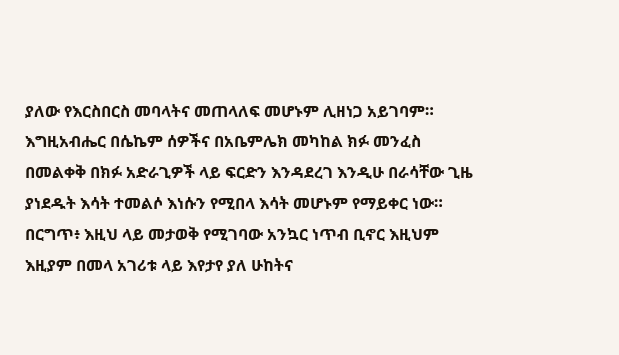ያለው የእርስበርስ መባላትና መጠላለፍ መሆኑም ሊዘነጋ አይገባም። እግዚአብሔር በሴኬም ሰዎችና በአቤምሌክ መካከል ክፉ መንፈስ በመልቀቅ በክፉ አድራጊዎች ላይ ፍርድን እንዳደረገ እንዲሁ በራሳቸው ጊዜ ያነደዱት እሳት ተመልሶ እነሱን የሚበላ እሳት መሆኑም የማይቀር ነው። በርግጥ፥ እዚህ ላይ መታወቅ የሚገባው አንኳር ነጥብ ቢኖር እዚህም እዚያም በመላ አገሪቱ ላይ እየታየ ያለ ሁከትና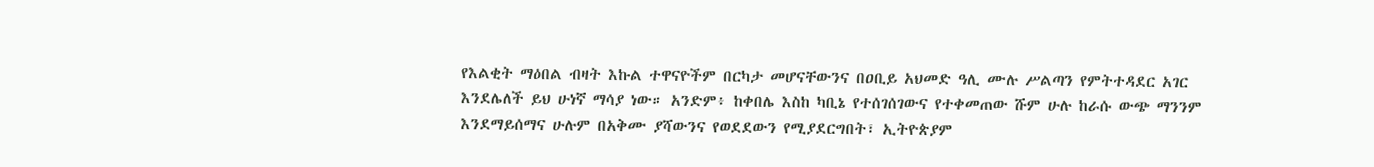የእልቂት ማዕበል ብዛት እኩል ተዋናዮችም በርካታ መሆናቸውንና በዐቢይ አህመድ ዓሊ ሙሉ ሥልጣን የምትተዳደር አገር እንደሌለች ይህ ሁነኛ ማሳያ ነው። አንድም፥ ከቀበሌ እስከ ካቢኔ የተሰገሰገውና የተቀመጠው ሹም ሁሉ ከራሱ ውጭ ማንንም እንደማይሰማና ሁሉም በአቅሙ ያሻውንና የወደደውን የሚያደርግበት፣ ኢትዮጵያም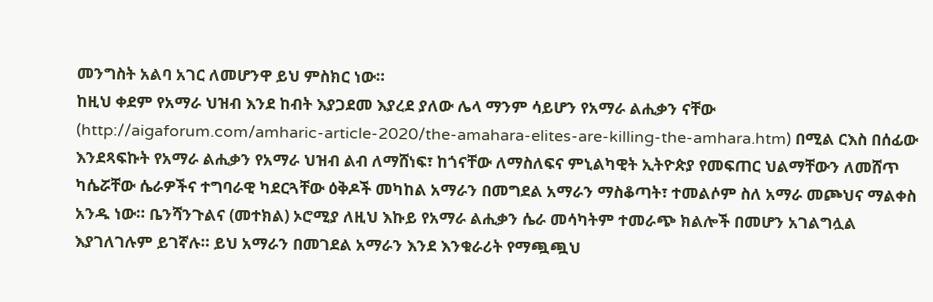መንግስት አልባ አገር ለመሆንዋ ይህ ምስክር ነው።
ከዚህ ቀደም የአማራ ህዝብ እንደ ከብት እያጋደመ እያረደ ያለው ሌላ ማንም ሳይሆን የአማራ ልሒቃን ናቸው (http://aigaforum.com/amharic-article-2020/the-amahara-elites-are-killing-the-amhara.htm) በሚል ርእስ በሰፊው እንደጻፍኩት የአማራ ልሒቃን የአማራ ህዝብ ልብ ለማሸነፍ፣ ከጎናቸው ለማስለፍና ምኒልካዊት ኢትዮጵያ የመፍጠር ህልማቸውን ለመሸጥ ካሴሯቸው ሴራዎችና ተግባራዊ ካደርጓቸው ዕቅዶች መካከል አማራን በመግደል አማራን ማስቆጣት፣ ተመልሶም ስለ አማራ መጮህና ማልቀስ አንዱ ነው። ቤንሻንጉልና (መተክል) ኦሮሚያ ለዚህ እኩይ የአማራ ልሒቃን ሴራ መሳካትም ተመራጭ ክልሎች በመሆን አገልግሏል እያገለገሉም ይገኛሉ። ይህ አማራን በመገደል አማራን እንደ እንቁራሪት የማጯጯህ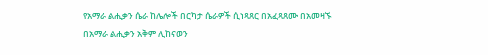የአማራ ልሒቃን ሴራ ከሌሎች በርካታ ሴራዎች ሲነጻጸር በአፈጻጸሙ በአመዛኙ በአማራ ልሒቃን አቅም ሊከናወን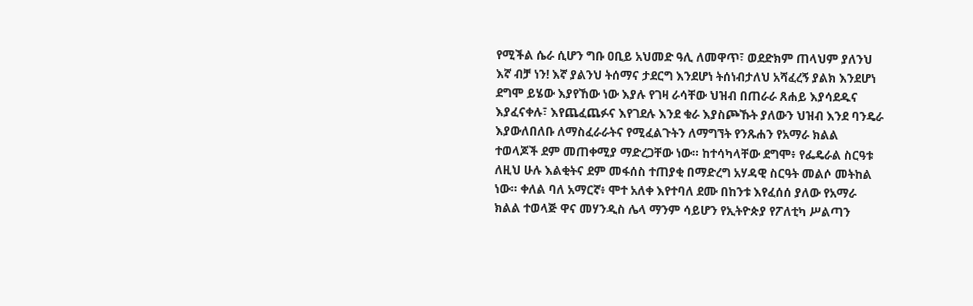የሚችል ሴራ ሲሆን ግቡ ዐቢይ አህመድ ዓሊ ለመዋጥ፣ ወደድክም ጠላህም ያለንህ እኛ ብቻ ነን! እኛ ያልንህ ትሰማና ታደርግ እንደሆነ ትሰነብታለህ አሻፈረኝ ያልክ እንደሆነ ደግሞ ይሄው እያየኸው ነው እያሉ የገዛ ራሳቸው ህዝብ በጠራራ ጸሐይ እያሳደዱና እያፈናቀሉ፣ እየጨፈጨፉና እየገደሉ እንደ ቁራ እያስጮኹት ያለውን ህዝብ እንደ ባንዴራ እያውለበለቡ ለማስፈራራትና የሚፈልጉትን ለማግኘት የንጹሐን የአማራ ክልል ተወላጆች ደም መጠቀሚያ ማድረጋቸው ነው። ከተሳካላቸው ደግሞ፥ የፌዴራል ስርዓቱ ለዚህ ሁሉ እልቂትና ደም መፋሰስ ተጠያቂ በማድረግ አሃዳዊ ስርዓት መልሶ መትከል ነው። ቀለል ባለ አማርኛ፥ ሞተ አለቀ እየተባለ ደሙ በከንቱ እየፈሰሰ ያለው የአማራ ክልል ተወላጅ ዋና መሃንዲስ ሌላ ማንም ሳይሆን የኢትዮጵያ የፖለቲካ ሥልጣን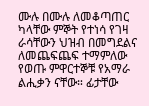ሙሉ በሙሉ ለመቆጣጠር ካላቸው ምኞት የተነሳ የገዛ ራሳቸውን ህዝብ በመግደልና ለመጨፍጨፍ ተማምለው የወጡ ምዋርተኞቹ የአማራ ልሒቃን ናቸው። ፊታቸው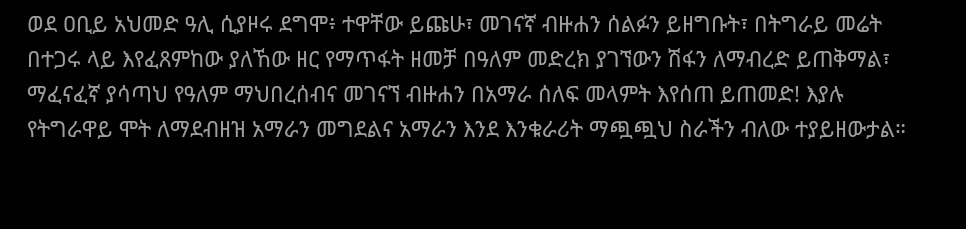ወደ ዐቢይ አህመድ ዓሊ ሲያዞሩ ደግሞ፥ ተዋቸው ይጩሁ፣ መገናኛ ብዙሐን ሰልፉን ይዘግቡት፣ በትግራይ መሬት በተጋሩ ላይ እየፈጸምከው ያለኸው ዘር የማጥፋት ዘመቻ በዓለም መድረክ ያገኘውን ሽፋን ለማብረድ ይጠቅማል፣ ማፈናፈኛ ያሳጣህ የዓለም ማህበረሰብና መገናኘ ብዙሐን በአማራ ሰለፍ መላምት እየሰጠ ይጠመድ! እያሉ የትግራዋይ ሞት ለማደብዘዝ አማራን መግደልና አማራን እንደ እንቁራሪት ማጯጯህ ስራችን ብለው ተያይዘውታል።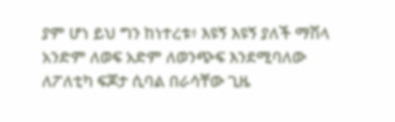ያም ሆነ ይህ ግን ከነተረቱ፥ እዩኝ እዩኝ ያለች ማሽላ አንድም ለወፍ አድም ለወንጭፍ እንደሚባለው ለፖለቲካ ፍጆታ ሲባል በራሳቸው ጊዜ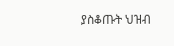ያስቆጡት ህዝብ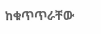ከቁጥጥራቸው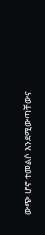ውጭ ሆኖ ተመልሶ እንደሚውጣቸውና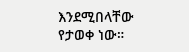እንደሚበላቸው የታወቀ ነው።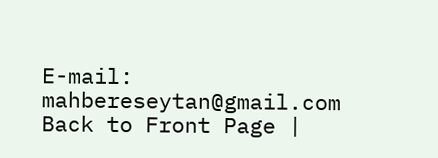E-mail: mahbereseytan@gmail.com
Back to Front Page |